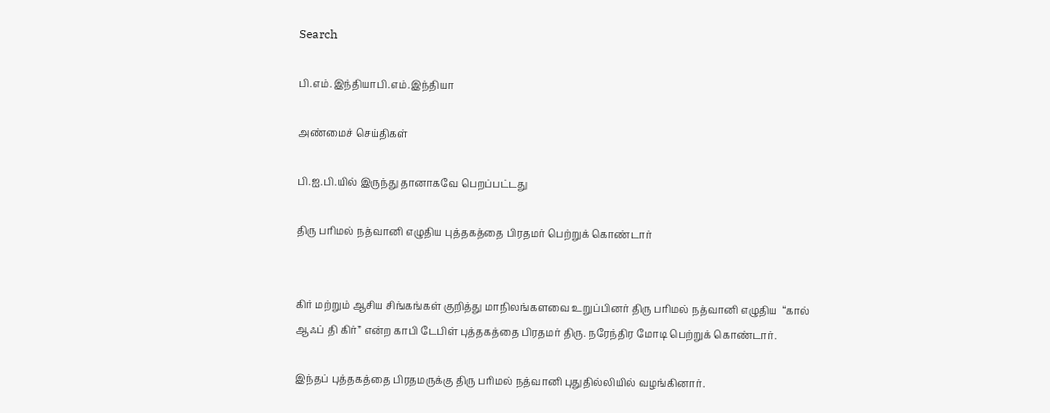Search

பி.எம்.இந்தியாபி.எம்.இந்தியா

அண்மைச் செய்திகள்

பி.ஐ.பி.யில் இருந்து தானாகவே பெறப்பட்டது

திரு பரிமல் நத்வானி எழுதிய புத்தகத்தை பிரதமர் பெற்றுக் கொண்டார்


கிர் மற்றும் ஆசிய சிங்கங்கள் குறித்து மாநிலங்களவை உறுப்பினர் திரு பரிமல் நத்வானி எழுதிய  “கால் ஆஃப் தி கிர்” என்ற காபி டேபிள் புத்தகத்தை பிரதமர் திரு. நரேந்திர மோடி பெற்றுக் கொண்டார்.

இந்தப் புத்தகத்தை பிரதமருக்கு திரு பரிமல் நத்வானி புதுதில்லியில் வழங்கினார்.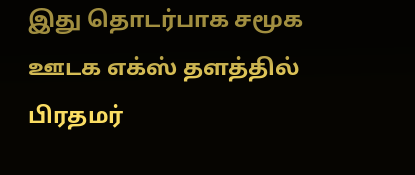இது தொடர்பாக சமூக ஊடக எக்ஸ் தளத்தில்  பிரதமர்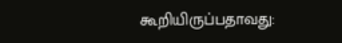கூறியிருப்பதாவது: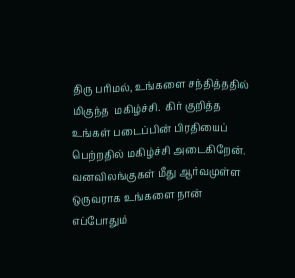திரு பரிமல், உங்களை சந்தித்ததில் மிகுந்த  மகிழ்ச்சி.  கிர் குறித்த உங்கள் படைப்பின் பிரதியைப் பெற்றதில் மகிழ்ச்சி அடைகிறேன். வனவிலங்குகள் மீது ஆர்வமுள்ள ஒருவராக உங்களை நான் எப்போதும்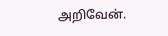அறிவேன்.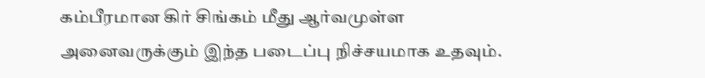கம்பீரமான கிர் சிங்கம் மீது ஆர்வமுள்ள அனைவருக்கும் இந்த படைப்பு நிச்சயமாக உதவும்.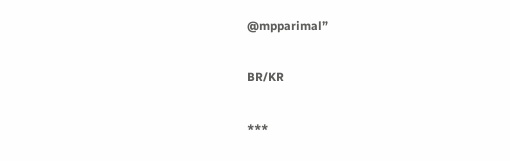@mpparimal”

BR/KR

***